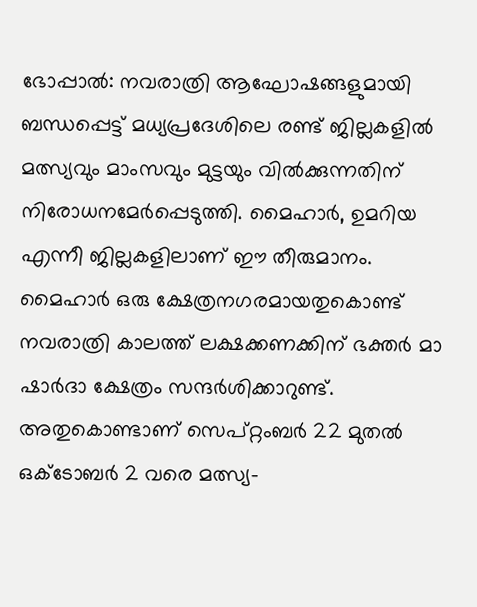ഭോപ്പാൽ: നവരാത്രി ആഘോഷങ്ങളുമായി ബന്ധപ്പെട്ട് മധ്യപ്രദേശിലെ രണ്ട് ജില്ലകളിൽ മത്സ്യവും മാംസവും മുട്ടയും വിൽക്കുന്നതിന് നിരോധനമേർപ്പെടുത്തി. മൈഹാർ, ഉമറിയ എന്നീ ജില്ലകളിലാണ് ഈ തീരുമാനം.
മൈഹാർ ഒരു ക്ഷേത്രനഗരമായതുകൊണ്ട് നവരാത്രി കാലത്ത് ലക്ഷക്കണക്കിന് ഭക്തർ മാ ഷാർദാ ക്ഷേത്രം സന്ദർശിക്കാറുണ്ട്. അതുകൊണ്ടാണ് സെപ്റ്റംബർ 22 മുതൽ ഒക്ടോബർ 2 വരെ മത്സ്യ-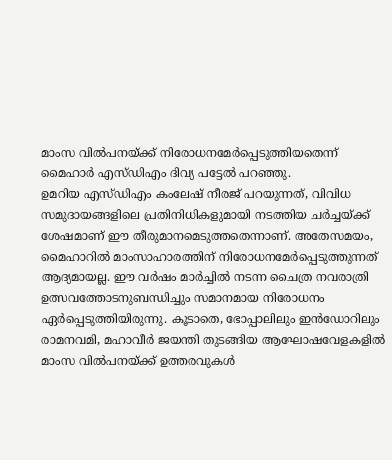മാംസ വിൽപനയ്ക്ക് നിരോധനമേർപ്പെടുത്തിയതെന്ന് മൈഹാർ എസ്ഡിഎം ദിവ്യ പട്ടേൽ പറഞ്ഞു.
ഉമറിയ എസ്ഡിഎം കംലേഷ് നീരജ് പറയുന്നത്, വിവിധ സമുദായങ്ങളിലെ പ്രതിനിധികളുമായി നടത്തിയ ചർച്ചയ്ക്ക് ശേഷമാണ് ഈ തീരുമാനമെടുത്തതെന്നാണ്. അതേസമയം, മൈഹാറിൽ മാംസാഹാരത്തിന് നിരോധനമേർപ്പെടുത്തുന്നത് ആദ്യമായല്ല. ഈ വർഷം മാർച്ചിൽ നടന്ന ചൈത്ര നവരാത്രി ഉത്സവത്തോടനുബന്ധിച്ചും സമാനമായ നിരോധനം ഏർപ്പെടുത്തിയിരുന്നു. കൂടാതെ, ഭോപ്പാലിലും ഇൻഡോറിലും രാമനവമി, മഹാവീർ ജയന്തി തുടങ്ങിയ ആഘോഷവേളകളിൽ മാംസ വിൽപനയ്ക്ക് ഉത്തരവുകൾ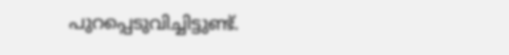പുറപ്പെടുവിച്ചിട്ടുണ്ട്.